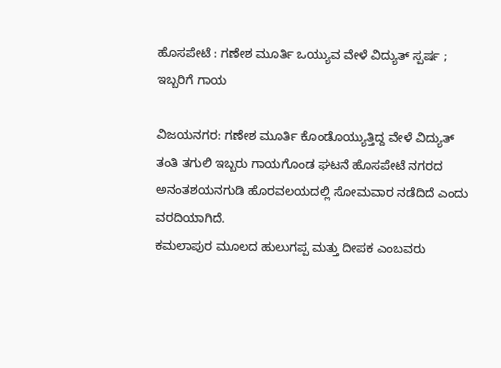ಹೊಸಪೇಟೆ : ಗಣೇಶ ಮೂರ್ತಿ ಒಯ್ಯುವ ವೇಳೆ ವಿದ್ಯುತ್ ಸ್ಪರ್ಷ ; ಇಬ್ಬರಿಗೆ ಗಾಯ

ವಿಜಯನಗರ: ಗಣೇಶ ಮೂರ್ತಿ ಕೊಂಡೊಯ್ಯುತ್ತಿದ್ದ ವೇಳೆ ವಿದ್ಯುತ್‌ ತಂತಿ ತಗುಲಿ ಇಬ್ಬರು ಗಾಯಗೊಂಡ ಘಟನೆ ಹೊಸಪೇಟೆ ನಗರದ ಅನಂತಶಯನಗುಡಿ ಹೊರವಲಯದಲ್ಲಿ ಸೋಮವಾರ ನಡೆದಿದೆ ಎಂದು ವರದಿಯಾಗಿದೆ.
ಕಮಲಾಪುರ ಮೂಲದ ಹುಲುಗಪ್ಪ ಮತ್ತು ದೀಪಕ ಎಂಬವರು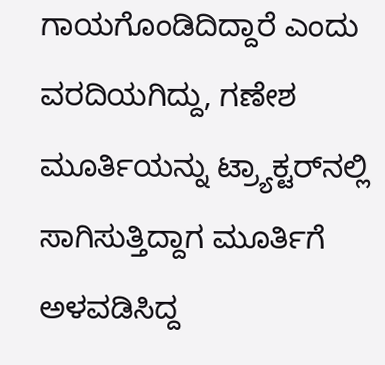ಗಾಯಗೊಂಡಿದಿದ್ದಾರೆ ಎಂದು ವರದಿಯಗಿದ್ದು, ಗಣೇಶ ಮೂರ್ತಿಯನ್ನು ಟ್ರ್ಯಾಕ್ಟರ್‌ನಲ್ಲಿ ಸಾಗಿಸುತ್ತಿದ್ದಾಗ ಮೂರ್ತಿಗೆ ಅಳವಡಿಸಿದ್ದ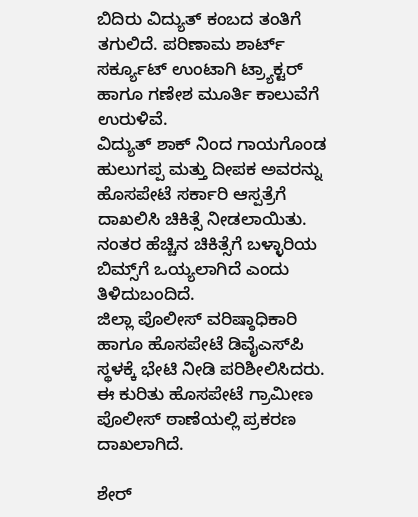ಬಿದಿರು ವಿದ್ಯುತ್‌ ಕಂಬದ ತಂತಿಗೆ ತಗುಲಿದೆ. ಪರಿಣಾಮ ಶಾರ್ಟ್‌ ಸರ್ಕ್ಯೂಟ್‌ ಉಂಟಾಗಿ ಟ್ರ್ಯಾಕ್ಟರ್‌ ಹಾಗೂ ಗಣೇಶ ಮೂರ್ತಿ ಕಾಲುವೆಗೆ ಉರುಳಿವೆ.
ವಿದ್ಯುತ್‌ ಶಾಕ್‌ ನಿಂದ ಗಾಯಗೊಂಡ ಹುಲುಗಪ್ಪ ಮತ್ತು ದೀಪಕ ಅವರನ್ನು ಹೊಸಪೇಟೆ ಸರ್ಕಾರಿ ಆಸ್ಪತ್ರೆಗೆ ದಾಖಲಿಸಿ ಚಿಕಿತ್ಸೆ ನೀಡಲಾಯಿತು. ನಂತರ ಹೆಚ್ಚಿನ ಚಿಕಿತ್ಸೆಗೆ ಬಳ್ಳಾರಿಯ ಬಿಮ್ಸ್‌ಗೆ ಒಯ್ಯಲಾಗಿದೆ ಎಂದು ತಿಳಿದುಬಂದಿದೆ.
ಜಿಲ್ಲಾ ಪೊಲೀಸ್‌ ವರಿಷ್ಠಾಧಿಕಾರಿ ಹಾಗೂ ಹೊಸಪೇಟೆ ಡಿವೈಎಸ್‌ಪಿ ಸ್ಥಳಕ್ಕೆ ಭೇಟಿ ನೀಡಿ ಪರಿಶೀಲಿಸಿದರು. ಈ ಕುರಿತು ಹೊಸಪೇಟೆ ಗ್ರಾಮೀಣ ಪೊಲೀಸ್‌ ಠಾಣೆಯಲ್ಲಿ ಪ್ರಕರಣ ದಾಖಲಾಗಿದೆ.

ಶೇರ್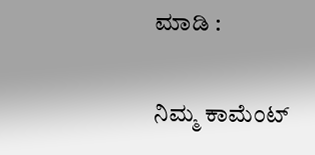ಮಾಡಿ :

ನಿಮ್ಮ ಕಾಮೆಂಟ್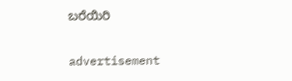ಬರೆಯಿರಿ

advertisement